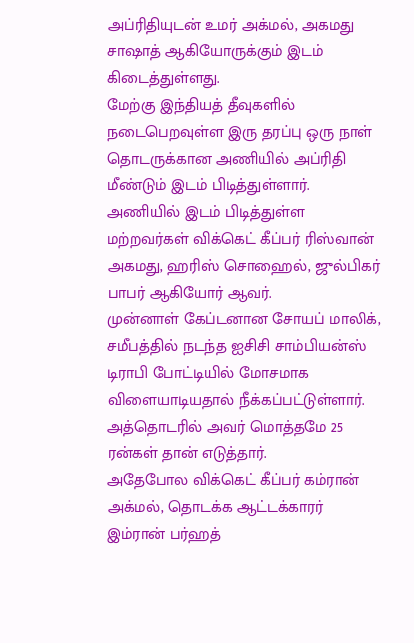அப்ரிதியுடன் உமர் அக்மல், அகமது சாஷாத் ஆகியோருக்கும் இடம் கிடைத்துள்ளது.
மேற்கு இந்தியத் தீவுகளில் நடைபெறவுள்ள இரு தரப்பு ஒரு நாள் தொடருக்கான அணியில் அப்ரிதி மீண்டும் இடம் பிடித்துள்ளார்.
அணியில் இடம் பிடித்துள்ள மற்றவர்கள் விக்கெட் கீப்பர் ரிஸ்வான் அகமது, ஹரிஸ் சொஹைல், ஜுல்பிகர் பாபர் ஆகியோர் ஆவர்.
முன்னாள் கேப்டனான சோயப் மாலிக், சமீபத்தில் நடந்த ஐசிசி சாம்பியன்ஸ் டிராபி போட்டியில் மோசமாக விளையாடியதால் நீக்கப்பட்டுள்ளார். அத்தொடரில் அவர் மொத்தமே 25 ரன்கள் தான் எடுத்தார்.
அதேபோல விக்கெட் கீப்பர் கம்ரான் அக்மல், தொடக்க ஆட்டக்காரர் இம்ரான் பர்ஹத்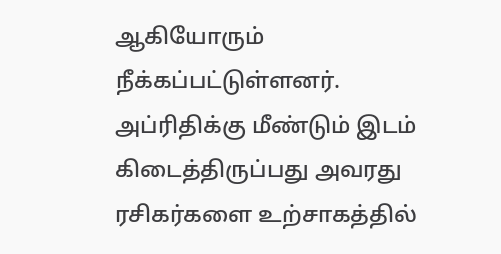ஆகியோரும் நீக்கப்பட்டுள்ளனர்.
அப்ரிதிக்கு மீண்டும் இடம் கிடைத்திருப்பது அவரது ரசிகர்களை உற்சாகத்தில்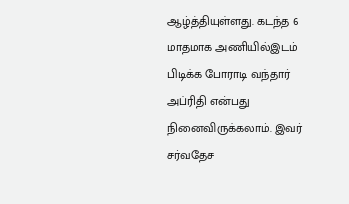ஆழ்த்தியுள்ளது. கடந்த 6 மாதமாக அணியில்இடம் பிடிக்க போராடி வந்தார் அப்ரிதி என்பது நினைவிருக்கலாம். இவர் சர்வதேச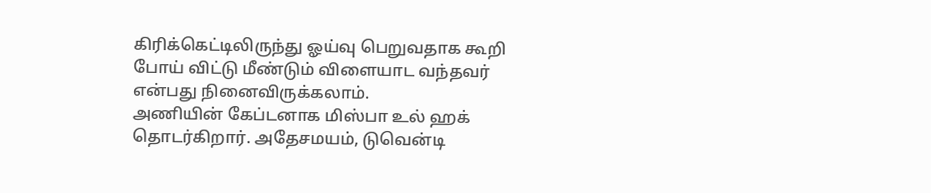கிரிக்கெட்டிலிருந்து ஓய்வு பெறுவதாக கூறி போய் விட்டு மீண்டும் விளையாட வந்தவர் என்பது நினைவிருக்கலாம்.
அணியின் கேப்டனாக மிஸ்பா உல் ஹக் தொடர்கிறார். அதேசமயம், டுவென்டி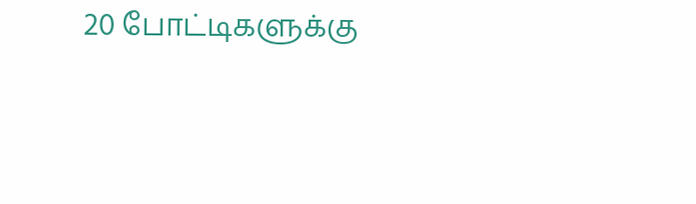20 போட்டிகளுக்கு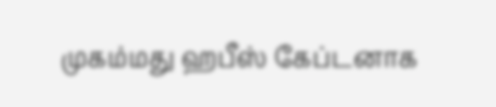முகம்மது ஹபீஸ் கேப்டனாக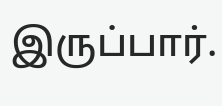இருப்பார்.